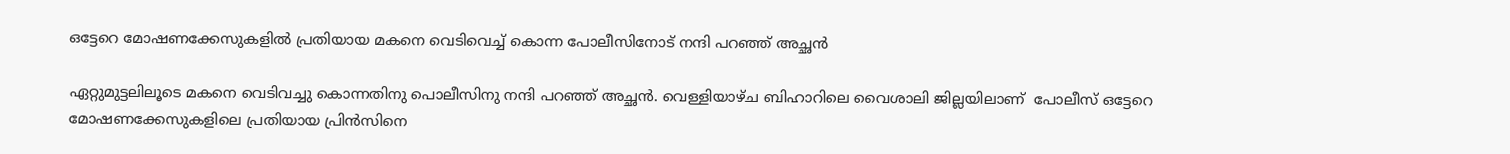ഒട്ടേറെ മോഷണക്കേസുകളിൽ പ്രതിയായ മകനെ വെടിവെച്ച് കൊന്ന പോലീസിനോട് നന്ദി പറഞ്ഞ് അച്ഛൻ

ഏറ്റുമുട്ടലിലൂടെ മകനെ വെടിവച്ചു കൊന്നതിനു പൊലീസിനു നന്ദി പറഞ്ഞ് അച്ഛൻ. വെള്ളിയാഴ്ച ബിഹാറിലെ വൈശാലി ജില്ലയിലാണ്  പോലീസ് ഒട്ടേറെ മോഷണക്കേസുകളിലെ പ്രതിയായ പ്രിൻസിനെ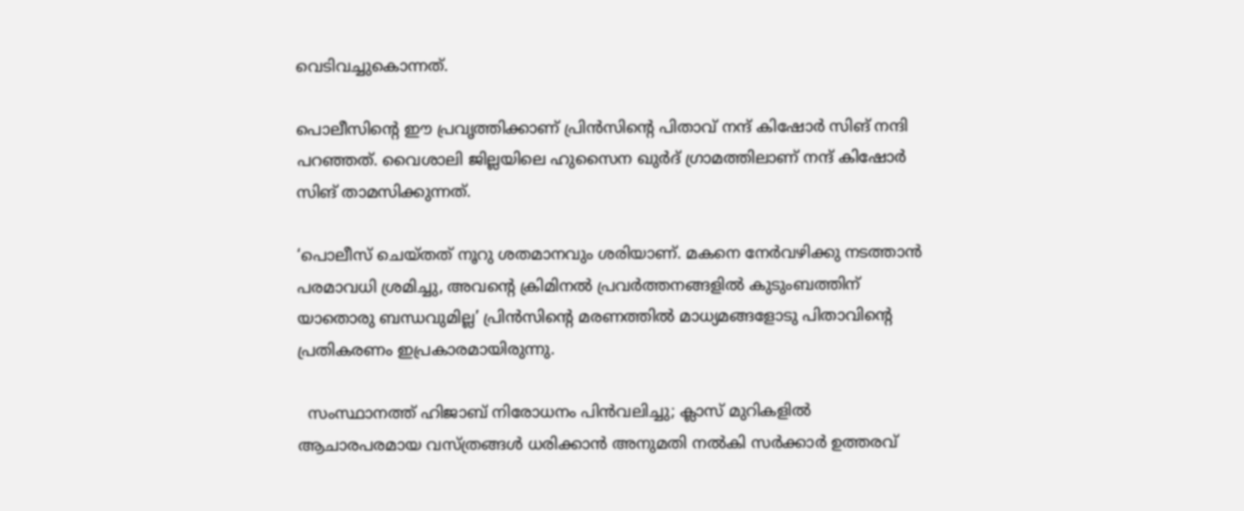വെടിവച്ചുകൊന്നത്.

പൊലീസിന്റെ ഈ പ്രവൃത്തിക്കാണ് പ്രിൻസിന്റെ പിതാവ് നന്ദ് കിഷോർ സിങ് നന്ദി പറഞ്ഞത്. വൈശാലി ജില്ലയിലെ ഹുസൈന ഖുർദ് ഗ്രാമത്തിലാണ് നന്ദ് കിഷോർ സിങ് താമസിക്കുന്നത്.

‘പൊലീസ് ചെയ്തത് നൂറു ശതമാനവും ശരിയാണ്. മകനെ നേർവഴിക്കു നടത്താൻ പരമാവധി ശ്രമിച്ചു, അവന്റെ ക്രിമിനൽ പ്രവർത്തനങ്ങളിൽ കുടുംബത്തിന് യാതൊരു ബന്ധവുമില്ല’ പ്രിൻസിന്റെ മരണത്തിൽ മാധ്യമങ്ങളോടു പിതാവിന്റെ പ്രതികരണം ഇപ്രകാരമായിരുന്നു.

  സംസ്ഥാനത്ത് ഹിജാബ് നിരോധനം പിൻവലിച്ചു; ക്ലാസ് മുറികളിൽ ആചാരപരമായ വസ്ത്രങ്ങൾ ധരിക്കാൻ അനുമതി നൽകി സർക്കാർ ഉത്തരവ്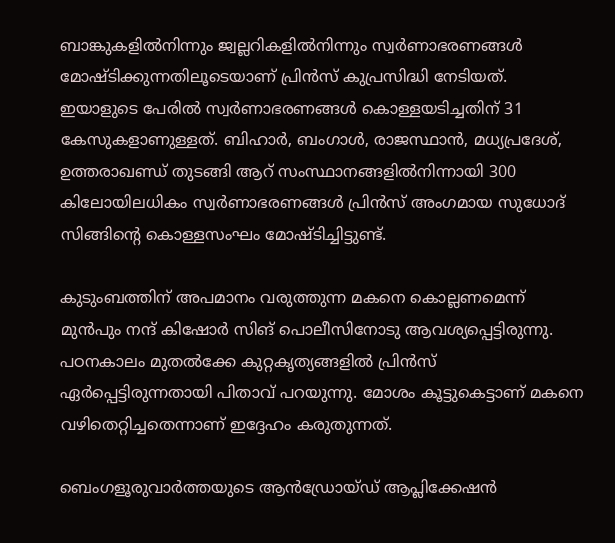ബാങ്കുകളിൽനിന്നും ജ്വല്ലറികളിൽനിന്നും സ്വർണാഭരണങ്ങൾ മോഷ്ടിക്കുന്നതിലൂടെയാണ് പ്രിൻസ് കുപ്രസിദ്ധി നേടിയത്. ഇയാളുടെ പേരിൽ സ്വർണാഭരണങ്ങൾ കൊള്ളയടിച്ചതിന് 31 കേസുകളാണുള്ളത്. ബിഹാർ, ബംഗാൾ, രാജസ്ഥാൻ, മധ്യപ്രദേശ്, ഉത്തരാഖണ്ഡ് തുടങ്ങി ആറ് സംസ്ഥാനങ്ങളിൽനിന്നായി 300 കിലോയിലധികം സ്വർണാഭരണങ്ങൾ പ്രിൻസ് അംഗമായ സുധോദ് സിങ്ങിന്റെ കൊള്ളസംഘം മോഷ്ടിച്ചിട്ടുണ്ട്.

കുടുംബത്തിന് അപമാനം വരുത്തുന്ന മകനെ കൊല്ലണമെന്ന് മുൻപും നന്ദ് കിഷോർ സിങ് പൊലീസിനോടു ആവശ്യപ്പെട്ടിരുന്നു. പഠനകാലം മുതൽക്കേ കുറ്റകൃത്യങ്ങളിൽ പ്രിൻസ് ഏർപ്പെട്ടിരുന്നതായി പിതാവ് പറയുന്നു. മോശം കൂട്ടുകെട്ടാണ് മകനെ വഴിതെറ്റിച്ചതെന്നാണ് ഇദ്ദേഹം കരുതുന്നത്.

ബെംഗളൂരുവാർത്തയുടെ ആൻഡ്രോയ്ഡ് ആപ്ലിക്കേഷൻ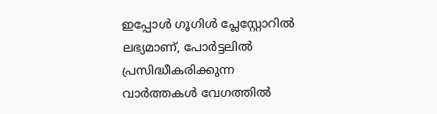ഇപ്പോൾ ഗൂഗിൾ പ്ലേസ്റ്റോറിൽ ലഭ്യമാണ്, പോർട്ടലിൽ പ്രസിദ്ധീകരിക്കുന്ന വാർത്തകൾ വേഗത്തിൽ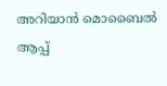അറിയാൻ മൊബൈൽ ആപ്പ്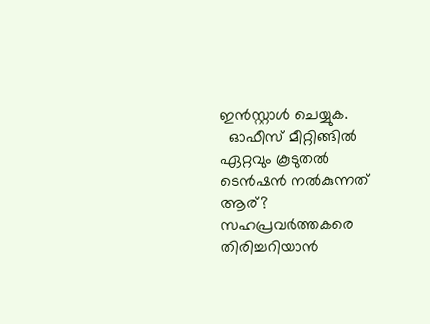ഇൻസ്റ്റാൾ ചെയ്യുക.
  ഓഫീസ് മീറ്റിങ്ങിൽ ഏറ്റവും കൂടുതൽ ടെൻഷൻ നൽകുന്നത് ആര്? സഹപ്രവർത്തകരെ തിരിച്ചറിയാൻ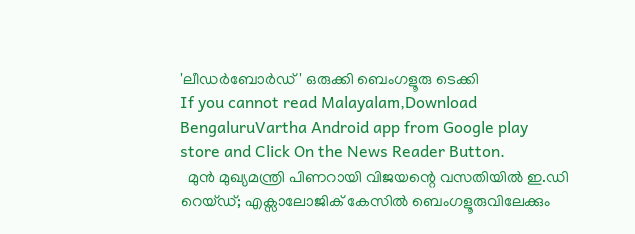'ലീഡർബോർഡ്' ഒരുക്കി ബെംഗളൂരു ടെക്കി
If you cannot read Malayalam,Download BengaluruVartha Android app from Google play store and Click On the News Reader Button.
  മുൻ മുഖ്യമന്ത്രി പിണറായി വിജയന്റെ വസതിയിൽ ഇ.ഡി റെയ്ഡ്; എക്സാലോജിക് കേസിൽ ബെംഗളൂരുവിലേക്കും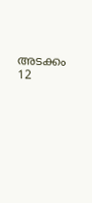അടക്കം 12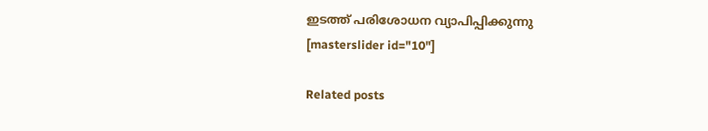ഇടത്ത് പരിശോധന വ്യാപിപ്പിക്കുന്നു
[masterslider id="10"]

Related posts